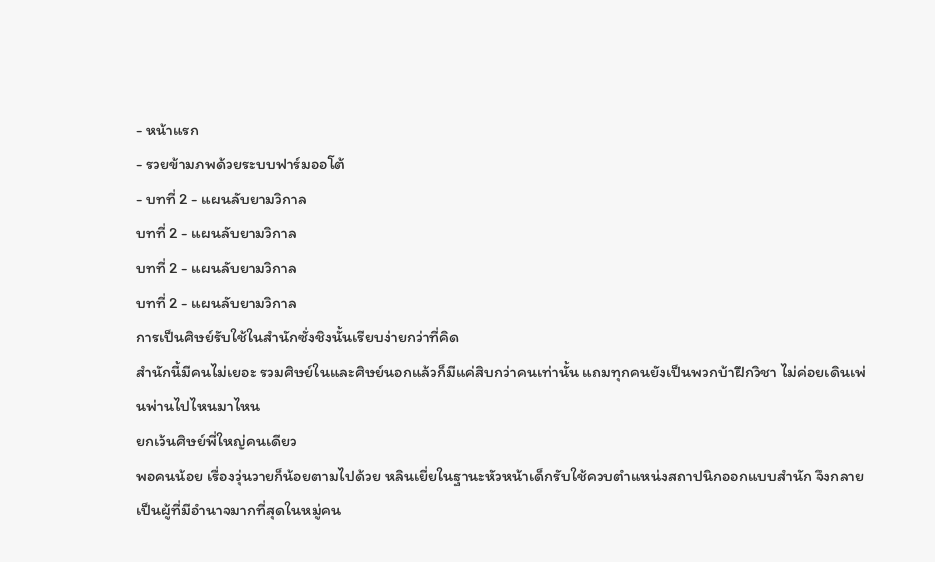- หน้าแรก
- รวยข้ามภพด้วยระบบฟาร์มออโต้
- บทที่ 2 - แผนลับยามวิกาล
บทที่ 2 - แผนลับยามวิกาล
บทที่ 2 - แผนลับยามวิกาล
บทที่ 2 - แผนลับยามวิกาล
การเป็นศิษย์รับใช้ในสำนักซั่งชิงนั้นเรียบง่ายกว่าที่คิด
สำนักนี้มีคนไม่เยอะ รวมศิษย์ในและศิษย์นอกแล้วก็มีแค่สิบกว่าคนเท่านั้น แถมทุกคนยังเป็นพวกบ้าฝึกวิชา ไม่ค่อยเดินเพ่นพ่านไปไหนมาไหน
ยกเว้นศิษย์พี่ใหญ่คนเดียว
พอคนน้อย เรื่องวุ่นวายก็น้อยตามไปด้วย หลินเยี่ยในฐานะหัวหน้าเด็กรับใช้ควบตำแหน่งสถาปนิกออกแบบสำนัก จึงกลายเป็นผู้ที่มีอำนาจมากที่สุดในหมู่คน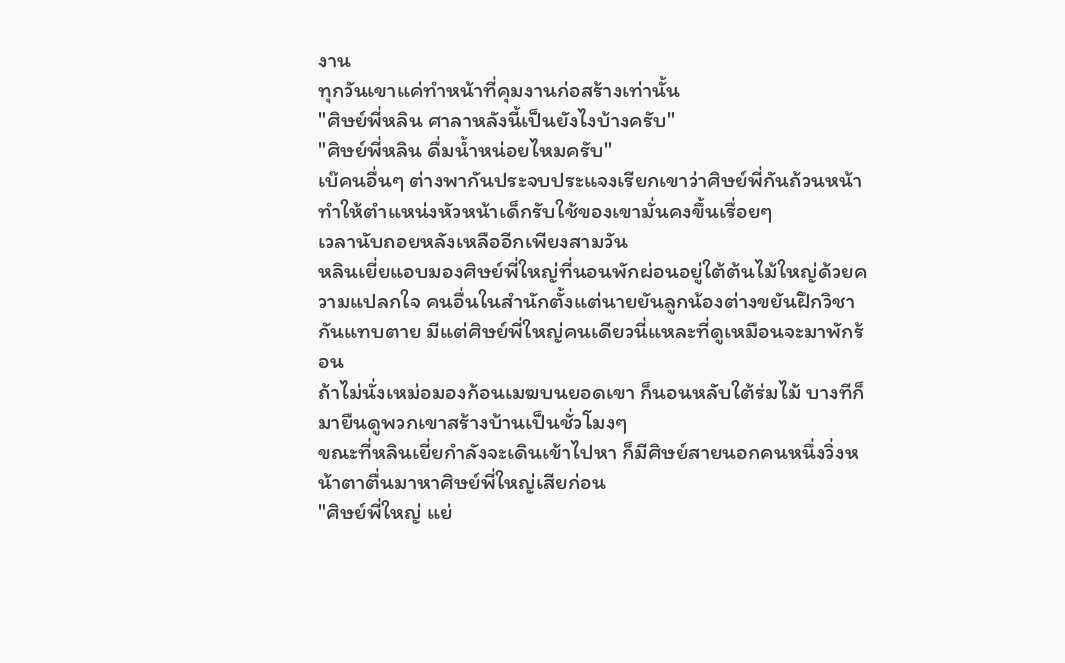งาน
ทุกวันเขาแค่ทำหน้าที่คุมงานก่อสร้างเท่านั้น
"ศิษย์พี่หลิน ศาลาหลังนี้เป็นยังไงบ้างครับ"
"ศิษย์พี่หลิน ดื่มน้ำหน่อยไหมครับ"
เบ๊คนอื่นๆ ต่างพากันประจบประแจงเรียกเขาว่าศิษย์พี่กันถ้วนหน้า ทำให้ตำแหน่งหัวหน้าเด็กรับใช้ของเขามั่นคงขึ้นเรื่อยๆ
เวลานับถอยหลังเหลืออีกเพียงสามวัน
หลินเยี่ยแอบมองศิษย์พี่ใหญ่ที่นอนพักผ่อนอยู่ใต้ต้นไม้ใหญ่ด้วยความแปลกใจ คนอื่นในสำนักตั้งแต่นายยันลูกน้องต่างขยันฝึกวิชากันแทบตาย มีแต่ศิษย์พี่ใหญ่คนเดียวนี่แหละที่ดูเหมือนจะมาพักร้อน
ถ้าไม่นั่งเหม่อมองก้อนเมฆบนยอดเขา ก็นอนหลับใต้ร่มไม้ บางทีก็มายืนดูพวกเขาสร้างบ้านเป็นชั่วโมงๆ
ขณะที่หลินเยี่ยกำลังจะเดินเข้าไปหา ก็มีศิษย์สายนอกคนหนึ่งวิ่งหน้าตาตื่นมาหาศิษย์พี่ใหญ่เสียก่อน
"ศิษย์พี่ใหญ่ แย่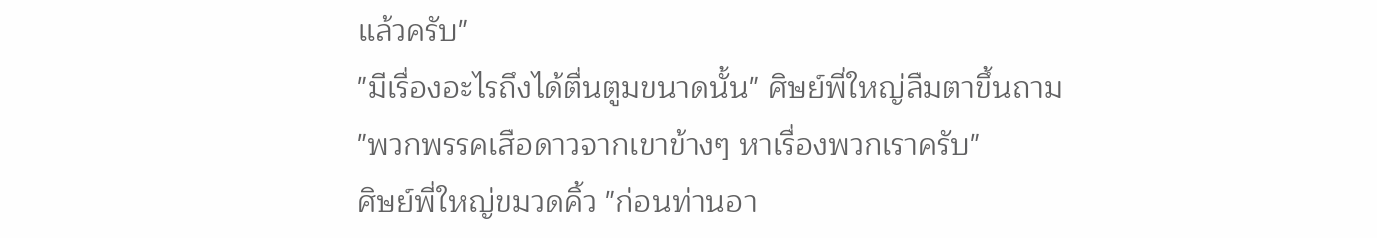แล้วครับ"
"มีเรื่องอะไรถึงได้ตื่นตูมขนาดนั้น" ศิษย์พี่ใหญ่ลืมตาขึ้นถาม
"พวกพรรคเสือดาวจากเขาข้างๆ หาเรื่องพวกเราครับ"
ศิษย์พี่ใหญ่ขมวดคิ้ว "ก่อนท่านอา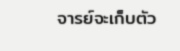จารย์จะเก็บตัว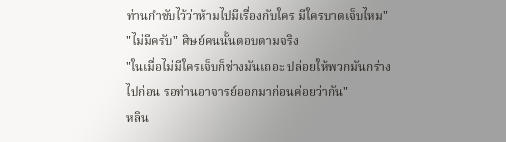ท่านกำชับไว้ว่าห้ามไปมีเรื่องกับใคร มีใครบาดเจ็บไหม"
"ไม่มีครับ" ศิษย์คนนั้นตอบตามจริง
"ในเมื่อไม่มีใครเจ็บก็ช่างมันเถอะ ปล่อยให้พวกมันกร่างไปก่อน รอท่านอาจารย์ออกมาก่อนค่อยว่ากัน"
หลิน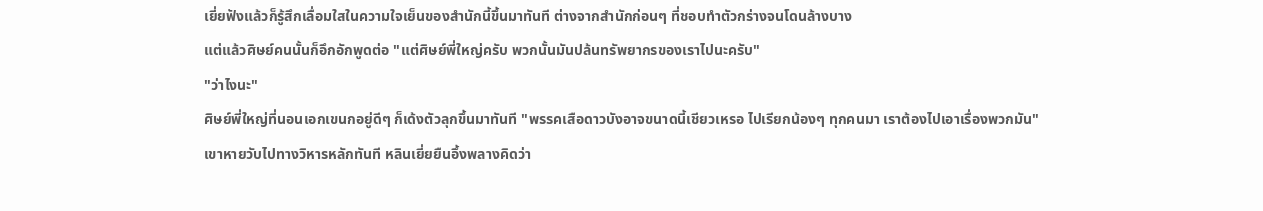เยี่ยฟังแล้วก็รู้สึกเลื่อมใสในความใจเย็นของสำนักนี้ขึ้นมาทันที ต่างจากสำนักก่อนๆ ที่ชอบทำตัวกร่างจนโดนล้างบาง
แต่แล้วศิษย์คนนั้นก็อึกอักพูดต่อ "แต่ศิษย์พี่ใหญ่ครับ พวกนั้นมันปล้นทรัพยากรของเราไปนะครับ"
"ว่าไงนะ"
ศิษย์พี่ใหญ่ที่นอนเอกเขนกอยู่ดีๆ ก็เด้งตัวลุกขึ้นมาทันที "พรรคเสือดาวบังอาจขนาดนี้เชียวเหรอ ไปเรียกน้องๆ ทุกคนมา เราต้องไปเอาเรื่องพวกมัน"
เขาหายวับไปทางวิหารหลักทันที หลินเยี่ยยืนอึ้งพลางคิดว่า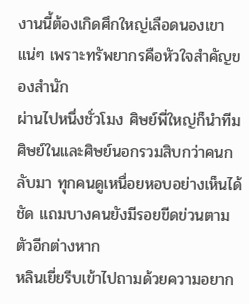งานนี้ต้องเกิดศึกใหญ่เลือดนองเขาแน่ๆ เพราะทรัพยากรคือหัวใจสำคัญของสำนัก
ผ่านไปหนึ่งชั่วโมง ศิษย์พี่ใหญ่ก็นำทีมศิษย์ในและศิษย์นอกรวมสิบกว่าคนกลับมา ทุกคนดูเหนื่อยหอบอย่างเห็นได้ชัด แถมบางคนยังมีรอยขีดข่วนตามตัวอีกต่างหาก
หลินเยี่ยรีบเข้าไปถามด้วยความอยาก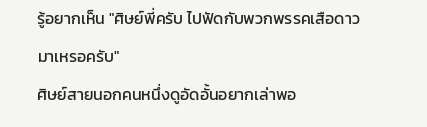รู้อยากเห็น "ศิษย์พี่ครับ ไปฟัดกับพวกพรรคเสือดาวมาเหรอครับ"
ศิษย์สายนอกคนหนึ่งดูอัดอั้นอยากเล่าพอ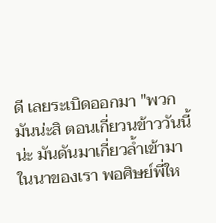ดี เลยระเบิดออกมา "พวกมันน่ะสิ ตอนเกี่ยวนข้าววันนี้น่ะ มันดันมาเกี่ยวล้ำเข้ามาในนาของเรา พอศิษย์พี่ให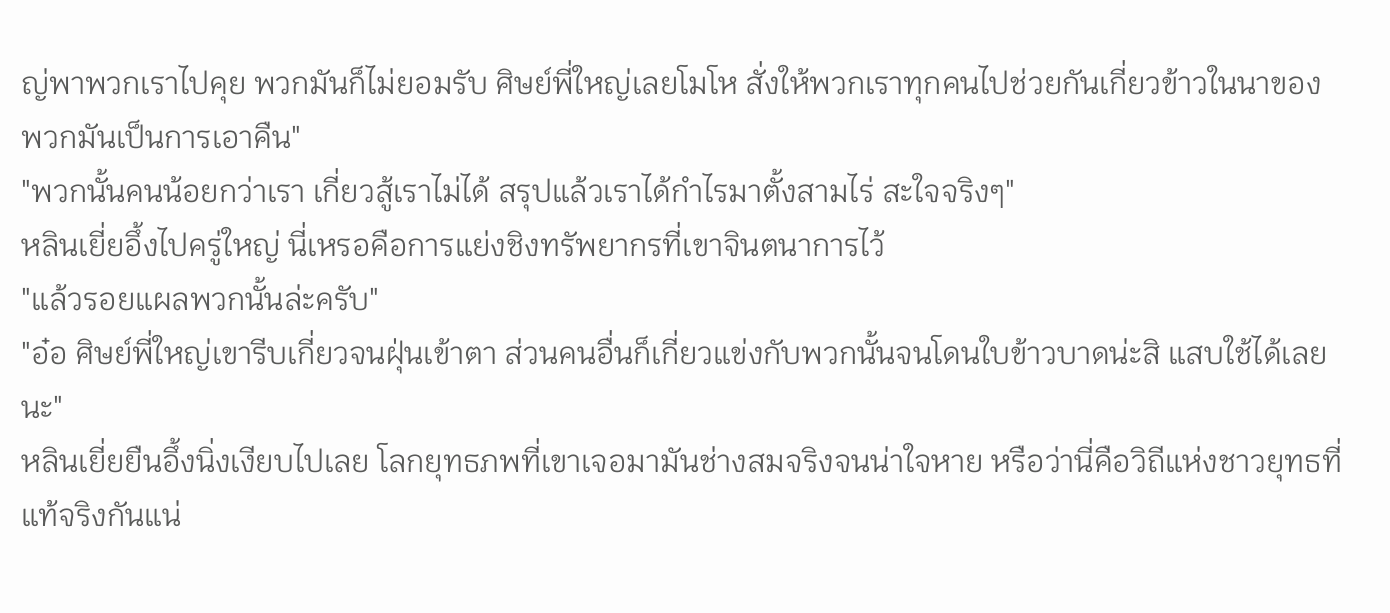ญ่พาพวกเราไปคุย พวกมันก็ไม่ยอมรับ ศิษย์พี่ใหญ่เลยโมโห สั่งให้พวกเราทุกคนไปช่วยกันเกี่ยวข้าวในนาของพวกมันเป็นการเอาคืน"
"พวกนั้นคนน้อยกว่าเรา เกี่ยวสู้เราไม่ได้ สรุปแล้วเราได้กำไรมาตั้งสามไร่ สะใจจริงๆ"
หลินเยี่ยอึ้งไปครู่ใหญ่ นี่เหรอคือการแย่งชิงทรัพยากรที่เขาจินตนาการไว้
"แล้วรอยแผลพวกนั้นล่ะครับ"
"อ๋อ ศิษย์พี่ใหญ่เขารีบเกี่ยวจนฝุ่นเข้าตา ส่วนคนอื่นก็เกี่ยวแข่งกับพวกนั้นจนโดนใบข้าวบาดน่ะสิ แสบใช้ได้เลยนะ"
หลินเยี่ยยืนอึ้งนิ่งเงียบไปเลย โลกยุทธภพที่เขาเจอมามันช่างสมจริงจนน่าใจหาย หรือว่านี่คือวิถีแห่งชาวยุทธที่แท้จริงกันแน่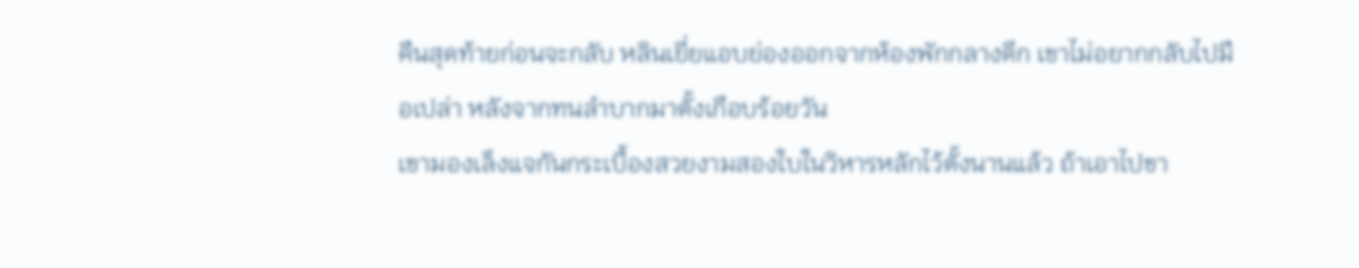คืนสุดท้ายก่อนจะกลับ หลินเยี่ยแอบย่องออกจากห้องพักกลางดึก เขาไม่อยากกลับไปมือเปล่า หลังจากทนลำบากมาตั้งเกือบร้อยวัน
เขามองเล็งแจกันกระเบื้องสวยงามสองใบในวิหารหลักไว้ตั้งนานแล้ว ถ้าเอาไปขา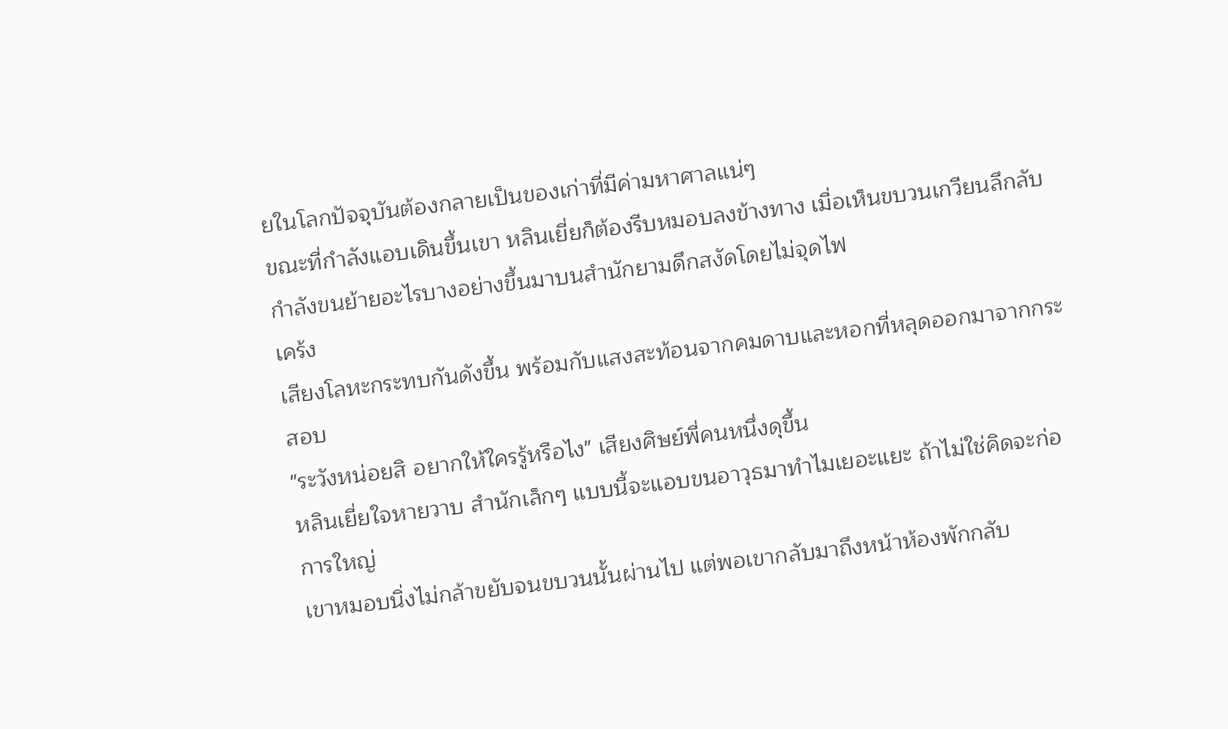ยในโลกปัจจุบันต้องกลายเป็นของเก่าที่มีค่ามหาศาลแน่ๆ
ขณะที่กำลังแอบเดินขึ้นเขา หลินเยี่ยก็ต้องรีบหมอบลงข้างทาง เมื่อเห็นขบวนเกวียนลึกลับกำลังขนย้ายอะไรบางอย่างขึ้นมาบนสำนักยามดึกสงัดโดยไม่จุดไฟ
เคร้ง
เสียงโลหะกระทบกันดังขึ้น พร้อมกับแสงสะท้อนจากคมดาบและหอกที่หลุดออกมาจากกระสอบ
"ระวังหน่อยสิ อยากให้ใครรู้หรือไง" เสียงศิษย์พี่คนหนึ่งดุขึ้น
หลินเยี่ยใจหายวาบ สำนักเล็กๆ แบบนี้จะแอบขนอาวุธมาทำไมเยอะแยะ ถ้าไม่ใช่คิดจะก่อการใหญ่
เขาหมอบนิ่งไม่กล้าขยับจนขบวนนั้นผ่านไป แต่พอเขากลับมาถึงหน้าห้องพักกลับ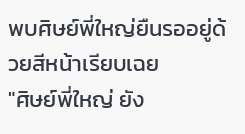พบศิษย์พี่ใหญ่ยืนรออยู่ด้วยสีหน้าเรียบเฉย
"ศิษย์พี่ใหญ่ ยัง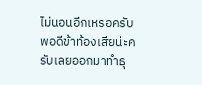ไม่นอนอีกเหรอครับ พอดีข้าท้องเสียน่ะครับเลยออกมาทำธุ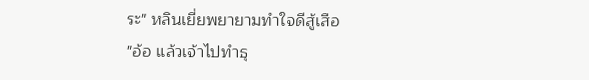ระ" หลินเยี่ยพยายามทำใจดีสู้เสือ
"อ้อ แล้วเจ้าไปทำธุ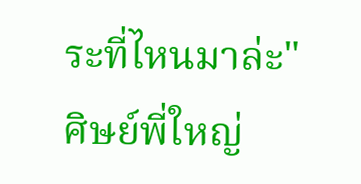ระที่ไหนมาล่ะ" ศิษย์พี่ใหญ่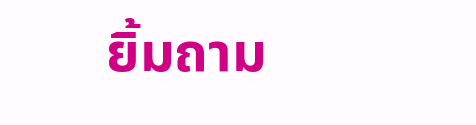ยิ้มถาม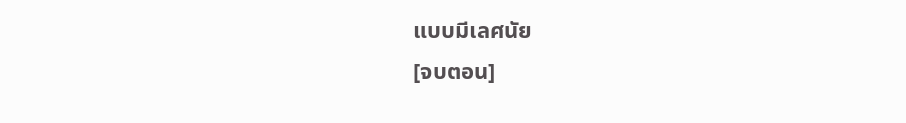แบบมีเลศนัย
[จบตอน]